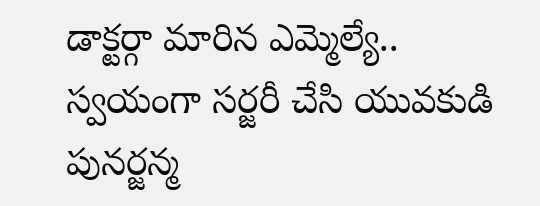డాక్టర్గా మారిన ఎమ్మెల్యే.. స్వయంగా సర్జరీ చేసి యువకుడి పునర్జన్మ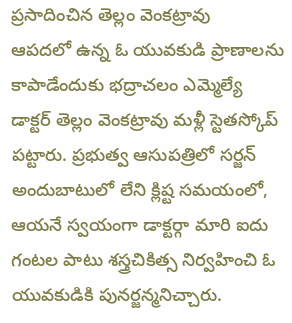ప్రసాదించిన తెల్లం వెంకట్రావు
ఆపదలో ఉన్న ఓ యువకుడి ప్రాణాలను కాపాడేందుకు భద్రాచలం ఎమ్మెల్యే డాక్టర్ తెల్లం వెంకట్రావు మళ్లీ స్టెతస్కోప్ పట్టారు. ప్రభుత్వ ఆసుపత్రిలో సర్జన్ అందుబాటులో లేని క్లిష్ట సమయంలో, ఆయనే స్వయంగా డాక్టర్గా మారి ఐదు గంటల పాటు శస్త్రచికిత్స నిర్వహించి ఓ యువకుడికి పునర్జన్మనిచ్చారు.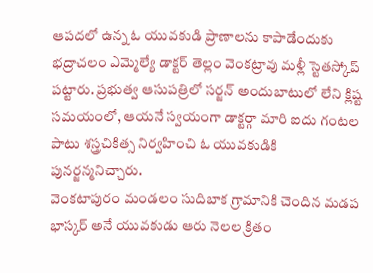ఆపదలో ఉన్న ఓ యువకుడి ప్రాణాలను కాపాడేందుకు భద్రాచలం ఎమ్మెల్యే డాక్టర్ తెల్లం వెంకట్రావు మళ్లీ స్టెతస్కోప్ పట్టారు. ప్రభుత్వ ఆసుపత్రిలో సర్జన్ అందుబాటులో లేని క్లిష్ట సమయంలో, ఆయనే స్వయంగా డాక్టర్గా మారి ఐదు గంటల పాటు శస్త్రచికిత్స నిర్వహించి ఓ యువకుడికి పునర్జన్మనిచ్చారు.
వెంకటాపురం మండలం సుదిబాక గ్రామానికి చెందిన మడప భాస్కర్ అనే యువకుడు ఆరు నెలల క్రితం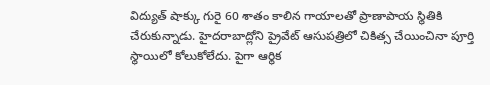విద్యుత్ షాక్కు గురై 60 శాతం కాలిన గాయాలతో ప్రాణాపాయ స్థితికి చేరుకున్నాడు. హైదరాబాద్లోని ప్రైవేట్ ఆసుపత్రిలో చికిత్స చేయించినా పూర్తి స్థాయిలో కోలుకోలేదు. పైగా ఆర్థిక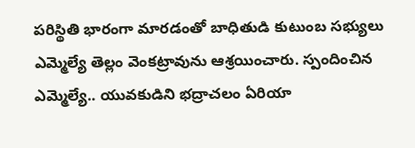పరిస్థితి భారంగా మారడంతో బాధితుడి కుటుంబ సభ్యులు ఎమ్మెల్యే తెల్లం వెంకట్రావును ఆశ్రయించారు. స్పందించిన ఎమ్మెల్యే.. యువకుడిని భద్రాచలం ఏరియా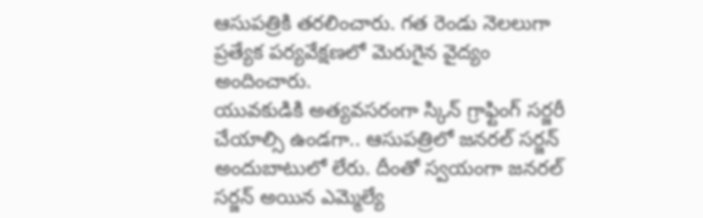ఆసుపత్రికి తరలించారు. గత రెండు నెలలుగా ప్రత్యేక పర్యవేక్షణలో మెరుగైన వైద్యం అందించారు.
యువకుడికి అత్యవసరంగా స్కిన్ గ్రాఫ్టింగ్ సర్జరీ చేయాల్సి ఉండగా.. ఆసుపత్రిలో జనరల్ సర్జన్ అందుబాటులో లేరు. దీంతో స్వయంగా జనరల్ సర్జన్ అయిన ఎమ్మెల్యే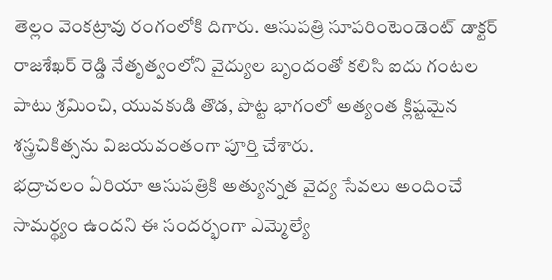తెల్లం వెంకట్రావు రంగంలోకి దిగారు. ఆసుపత్రి సూపరింటెండెంట్ డాక్టర్ రాజశేఖర్ రెడ్డి నేతృత్వంలోని వైద్యుల బృందంతో కలిసి ఐదు గంటల పాటు శ్రమించి, యువకుడి తొడ, పొట్ట భాగంలో అత్యంత క్లిష్టమైన శస్త్రచికిత్సను విజయవంతంగా పూర్తి చేశారు.
భద్రాచలం ఏరియా ఆసుపత్రికి అత్యున్నత వైద్య సేవలు అందించే సామర్థ్యం ఉందని ఈ సందర్భంగా ఎమ్మెల్యే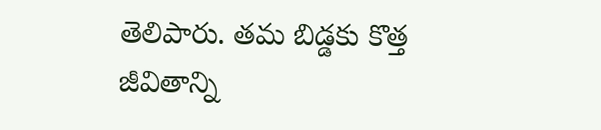తెలిపారు. తమ బిడ్డకు కొత్త జీవితాన్ని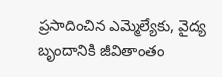ప్రసాదించిన ఎమ్మెల్యేకు, వైద్య బృందానికి జీవితాంతం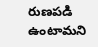రుణపడి ఉంటామని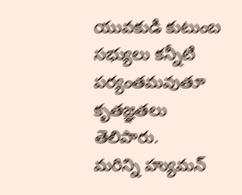యువకుడి కుటుంబ సభ్యులు కన్నీటి పర్యంతమవుతూ కృతజ్ఞతలు తెలిపారు.
మరిన్ని హ్యుమన్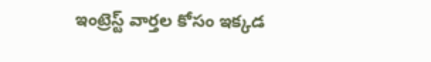ఇంట్రెస్ట్ వార్తల కోసం ఇక్కడ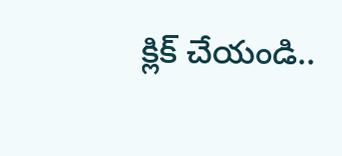క్లిక్ చేయండి..